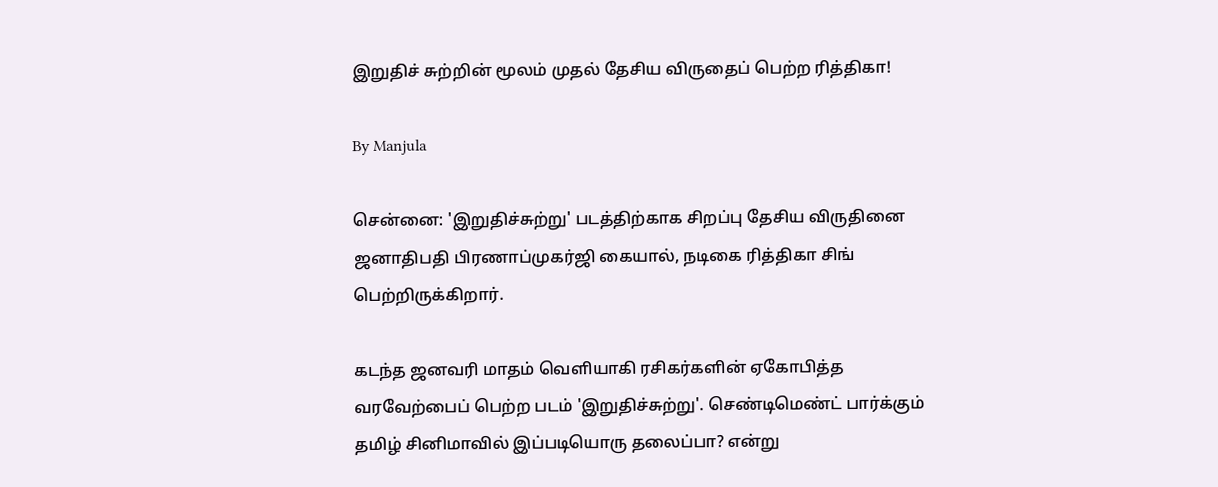இறுதிச் சுற்றின் மூலம் முதல் தேசிய விருதைப் பெற்ற ரித்திகா!

By Manjula

சென்னை: 'இறுதிச்சுற்று' படத்திற்காக சிறப்பு தேசிய விருதினை ஜனாதிபதி பிரணாப்முகர்ஜி கையால், நடிகை ரித்திகா சிங் பெற்றிருக்கிறார்.

கடந்த ஜனவரி மாதம் வெளியாகி ரசிகர்களின் ஏகோபித்த வரவேற்பைப் பெற்ற படம் 'இறுதிச்சுற்று'. செண்டிமெண்ட் பார்க்கும் தமிழ் சினிமாவில் இப்படியொரு தலைப்பா? என்று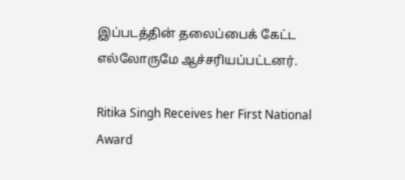இப்படத்தின் தலைப்பைக் கேட்ட எல்லோருமே ஆச்சரியப்பட்டனர்.

Ritika Singh Receives her First National Award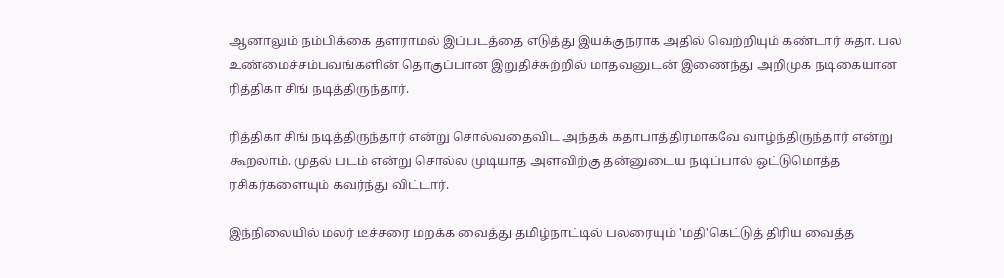ஆனாலும் நம்பிக்கை தளராமல் இப்படத்தை எடுத்து இயக்குநராக அதில் வெற்றியும் கண்டார் சுதா. பல உண்மைச்சம்பவங்களின் தொகுப்பான இறுதிச்சுற்றில் மாதவனுடன் இணைந்து அறிமுக நடிகையான ரித்திகா சிங் நடித்திருந்தார்.

ரித்திகா சிங் நடித்திருந்தார் என்று சொல்வதைவிட அந்தக் கதாபாத்திரமாகவே வாழ்ந்திருந்தார் என்று கூறலாம். முதல் படம் என்று சொல்ல முடியாத அளவிற்கு தன்னுடைய நடிப்பால் ஒட்டுமொத்த ரசிகர்களையும் கவர்ந்து விட்டார்.

இந்நிலையில் மலர் டீச்சரை மறக்க வைத்து தமிழ்நாட்டில் பலரையும் 'மதி'கெட்டுத் திரிய வைத்த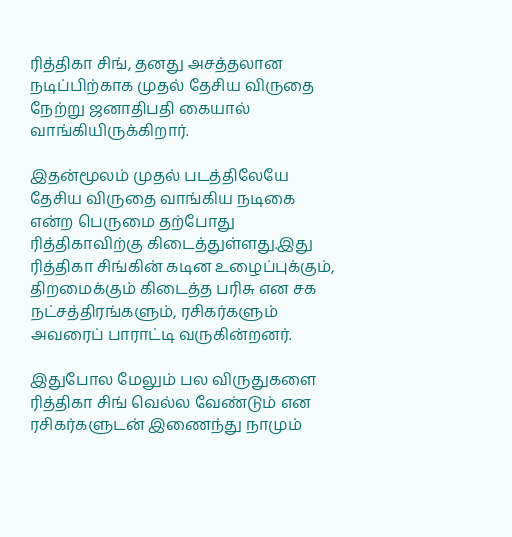ரித்திகா சிங், தனது அசத்தலான நடிப்பிற்காக முதல் தேசிய விருதை நேற்று ஜனாதிபதி கையால் வாங்கியிருக்கிறார்.

இதன்மூலம் முதல் படத்திலேயே தேசிய விருதை வாங்கிய நடிகை என்ற பெருமை தற்போது ரித்திகாவிற்கு கிடைத்துள்ளது.இது ரித்திகா சிங்கின் கடின உழைப்புக்கும், திறமைக்கும் கிடைத்த பரிசு என சக நட்சத்திரங்களும், ரசிகர்களும் அவரைப் பாராட்டி வருகின்றனர்.

இதுபோல மேலும் பல விருதுகளை ரித்திகா சிங் வெல்ல வேண்டும் என ரசிகர்களுடன் இணைந்து நாமும்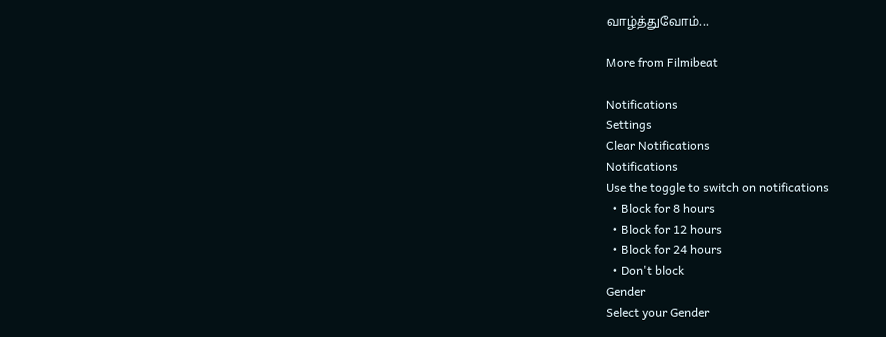வாழ்த்துவோம்...

More from Filmibeat

Notifications
Settings
Clear Notifications
Notifications
Use the toggle to switch on notifications
  • Block for 8 hours
  • Block for 12 hours
  • Block for 24 hours
  • Don't block
Gender
Select your Gender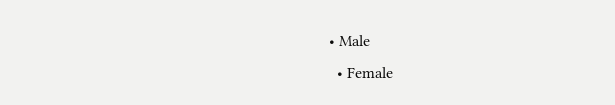• Male
  • Female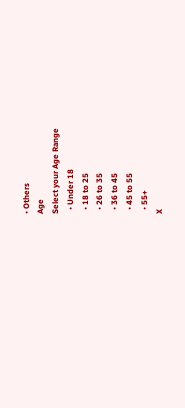• Others
Age
Select your Age Range
  • Under 18
  • 18 to 25
  • 26 to 35
  • 36 to 45
  • 45 to 55
  • 55+
X